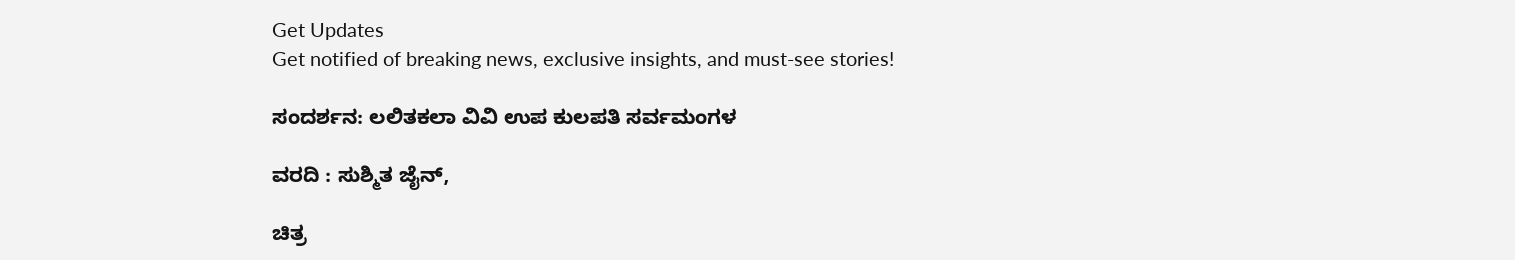Get Updates
Get notified of breaking news, exclusive insights, and must-see stories!

ಸಂದರ್ಶನ: ಲಲಿತಕಲಾ ವಿವಿ ಉಪ ಕುಲಪತಿ ಸರ್ವಮಂಗಳ

ವರದಿ : ಸುಶ್ಮಿತ ಜೈನ್,

ಚಿತ್ರ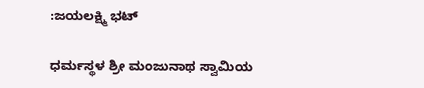:ಜಯಲಕ್ಷ್ಮಿ ಭಟ್

ಧರ್ಮಸ್ಥಳ ಶ್ರೀ ಮಂಜುನಾಥ ಸ್ವಾಮಿಯ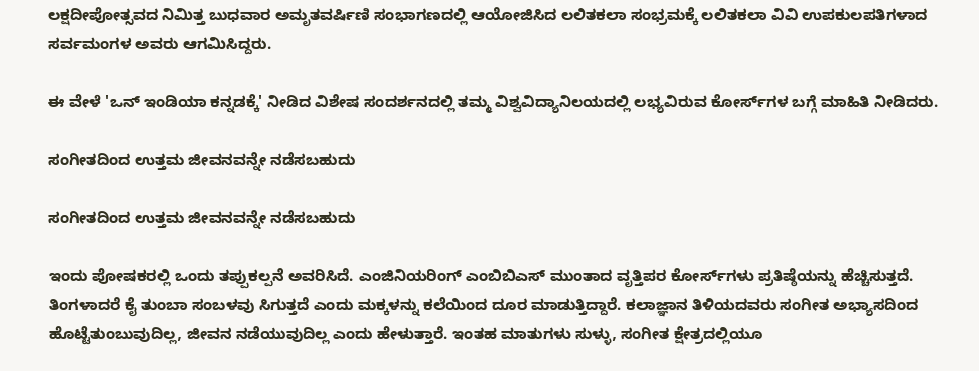ಲಕ್ಷದೀಪೋತ್ಸವದ ನಿಮಿತ್ತ ಬುಧವಾರ ಅಮೃತವರ್ಷಿಣಿ ಸಂಭಾಗಣದಲ್ಲಿ ಆಯೋಜಿಸಿದ ಲಲಿತಕಲಾ ಸಂಭ್ರಮಕ್ಕೆ ಲಲಿತಕಲಾ ವಿವಿ ಉಪಕುಲಪತಿಗಳಾದ ಸರ್ವಮಂಗಳ ಅವರು ಆಗಮಿಸಿದ್ದರು.

ಈ ವೇಳೆ 'ಒನ್ ಇಂಡಿಯಾ ಕನ್ನಡಕ್ಕೆ' ನೀಡಿದ ವಿಶೇಷ ಸಂದರ್ಶನದಲ್ಲಿ ತಮ್ಮ ವಿಶ್ವವಿದ್ಯಾನಿಲಯದಲ್ಲಿ ಲಭ್ಯವಿರುವ ಕೋರ್ಸ್‌ಗಳ ಬಗ್ಗೆ ಮಾಹಿತಿ ನೀಡಿದರು.

ಸಂಗೀತದಿಂದ ಉತ್ತಮ ಜೀವನವನ್ನೇ ನಡೆಸಬಹುದು

ಸಂಗೀತದಿಂದ ಉತ್ತಮ ಜೀವನವನ್ನೇ ನಡೆಸಬಹುದು

ಇಂದು ಪೋಷಕರಲ್ಲಿ ಒಂದು ತಪ್ಪುಕಲ್ಪನೆ ಅವರಿಸಿದೆ. ಎಂಜಿನಿಯರಿಂಗ್ ಎಂಬಿಬಿಎಸ್ ಮುಂತಾದ ವೃತ್ತಿಪರ ಕೋರ್ಸ್‌ಗಳು ಪ್ರತಿಷ್ಠೆಯನ್ನು ಹೆಚ್ಚಿಸುತ್ತದೆ. ತಿಂಗಳಾದರೆ ಕೈ ತುಂಬಾ ಸಂಬಳವು ಸಿಗುತ್ತದೆ ಎಂದು ಮಕ್ಕಳನ್ನು ಕಲೆಯಿಂದ ದೂರ ಮಾಡುತ್ತಿದ್ದಾರೆ. ಕಲಾಜ್ಞಾನ ತಿಳಿಯದವರು ಸಂಗೀತ ಅಭ್ಯಾಸದಿಂದ ಹೊಟ್ಟೆತುಂಬುವುದಿಲ್ಲ, ಜೀವನ ನಡೆಯುವುದಿಲ್ಲ ಎಂದು ಹೇಳುತ್ತಾರೆ. ಇಂತಹ ಮಾತುಗಳು ಸುಳ್ಳು, ಸಂಗೀತ ಕ್ಷೇತ್ರದಲ್ಲಿಯೂ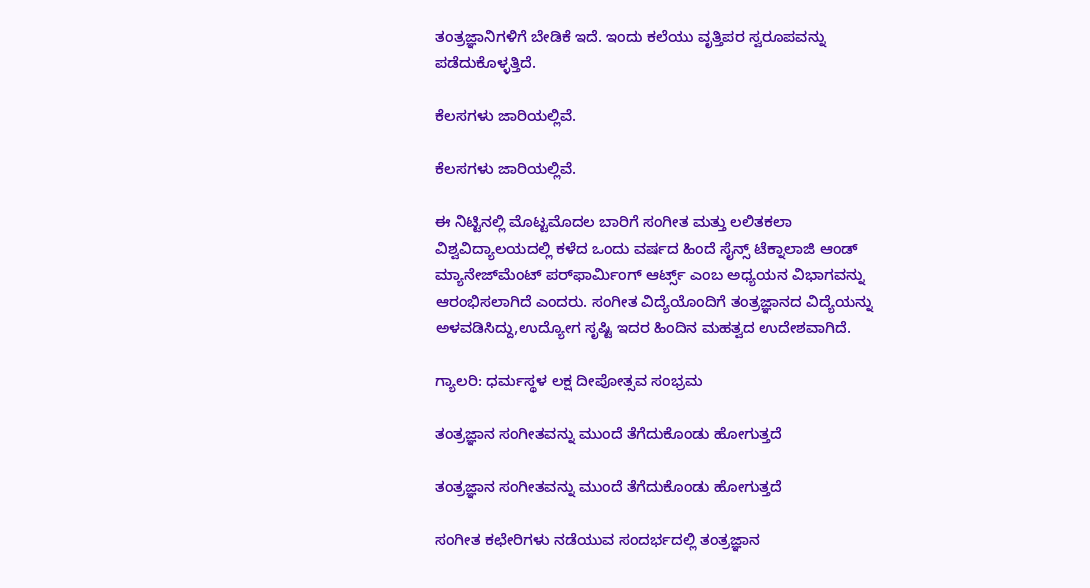ತಂತ್ರಜ್ಞಾನಿಗಳಿಗೆ ಬೇಡಿಕೆ ಇದೆ. ಇಂದು ಕಲೆಯು ವೃತ್ತಿಪರ ಸ್ವರೂಪವನ್ನು ಪಡೆದುಕೊಳ್ಳತ್ತಿದೆ.

ಕೆಲಸಗಳು ಜಾರಿಯಲ್ಲಿವೆ.

ಕೆಲಸಗಳು ಜಾರಿಯಲ್ಲಿವೆ.

ಈ ನಿಟ್ಟಿನಲ್ಲಿ ಮೊಟ್ಟಮೊದಲ ಬಾರಿಗೆ ಸಂಗೀತ ಮತ್ತು ಲಲಿತಕಲಾ ವಿಶ್ವವಿದ್ಯಾಲಯದಲ್ಲಿ ಕಳೆದ ಒಂದು ವರ್ಷದ ಹಿಂದೆ ಸೈನ್ಸ್ ಟೆಕ್ನಾಲಾಜಿ ಆಂಡ್ ಮ್ಯಾನೇಜ್‌ಮೆಂಟ್ ಪರ್‌ಫಾರ್ಮಿಂಗ್ ಆರ್ಟ್ಸ್ ಎಂಬ ಅಧ್ಯಯನ ವಿಭಾಗವನ್ನು ಆರಂಭಿಸಲಾಗಿದೆ ಎಂದರು. ಸಂಗೀತ ವಿದ್ಯೆಯೊಂದಿಗೆ ತಂತ್ರಜ್ಞಾನದ ವಿದ್ಯೆಯನ್ನು ಅಳವಡಿಸಿದ್ದು,ಉದ್ಯೋಗ ಸೃಷ್ಟಿ ಇದರ ಹಿಂದಿನ ಮಹತ್ವದ ಉದೇಶವಾಗಿದೆ.

ಗ್ಯಾಲರಿ: ಧರ್ಮಸ್ಥಳ ಲಕ್ಷ ದೀಪೋತ್ಸವ ಸಂಭ್ರಮ

ತಂತ್ರಜ್ಞಾನ ಸಂಗೀತವನ್ನು ಮುಂದೆ ತೆಗೆದುಕೊಂಡು ಹೋಗುತ್ತದೆ

ತಂತ್ರಜ್ಞಾನ ಸಂಗೀತವನ್ನು ಮುಂದೆ ತೆಗೆದುಕೊಂಡು ಹೋಗುತ್ತದೆ

ಸಂಗೀತ ಕಛೇರಿಗಳು ನಡೆಯುವ ಸಂದರ್ಭದಲ್ಲಿ ತಂತ್ರಜ್ಞಾನ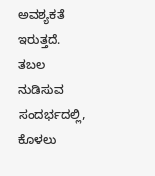ಅವಶ್ಯಕತೆ ಇರುತ್ತದೆ. ತಬಲ ನುಡಿಸುವ ಸಂದರ್ಭದಲ್ಲಿ, ಕೊಳಲು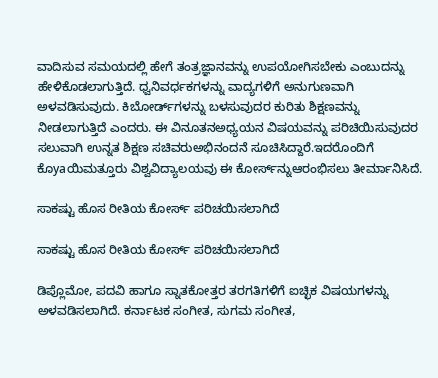ವಾದಿಸುವ ಸಮಯದಲ್ಲಿ ಹೇಗೆ ತಂತ್ರಜ್ಞಾನವನ್ನು ಉಪಯೋಗಿಸಬೇಕು ಎಂಬುದನ್ನು ಹೇಳಿಕೊಡಲಾಗುತ್ತಿದೆ. ಧ್ವನಿವರ್ಧಕಗಳನ್ನು ವಾದ್ಯಗಳಿಗೆ ಅನುಗುಣವಾಗಿ ಅಳವಡಿಸುವುದು. ಕಿಬೋರ್ಡ್‌ಗಳನ್ನು ಬಳಸುವುದರ ಕುರಿತು ಶಿಕ್ಷಣವನ್ನು ನೀಡಲಾಗುತ್ತಿದೆ ಎಂದರು. ಈ ವಿನೂತನಅಧ್ಯಯನ ವಿಷಯವನ್ನು ಪರಿಚಿಯಿಸುವುದರ ಸಲುವಾಗಿ ಉನ್ನತ ಶಿಕ್ಷಣ ಸಚಿವರುಅಭಿನಂದನೆ ಸೂಚಿಸಿದ್ದಾರೆ.ಇದರೊಂದಿಗೆ ಕೊyaಯಿಮತ್ತೂರು ವಿಶ್ವವಿದ್ಯಾಲಯವು ಈ ಕೋರ್ಸ್‌ನ್ನುಆರಂಭಿಸಲು ತೀರ್ಮಾನಿಸಿದೆ.

ಸಾಕಷ್ಟು ಹೊಸ ರೀತಿಯ ಕೋರ್ಸ್ ಪರಿಚಯಿಸಲಾಗಿದೆ

ಸಾಕಷ್ಟು ಹೊಸ ರೀತಿಯ ಕೋರ್ಸ್ ಪರಿಚಯಿಸಲಾಗಿದೆ

ಡಿಪ್ಲೊಮೋ, ಪದವಿ ಹಾಗೂ ಸ್ನಾತಕೋತ್ತರ ತರಗತಿಗಳಿಗೆ ಐಚ್ಛಿಕ ವಿಷಯಗಳನ್ನು ಅಳವಡಿಸಲಾಗಿದೆ. ಕರ್ನಾಟಕ ಸಂಗೀತ, ಸುಗಮ ಸಂಗೀತ,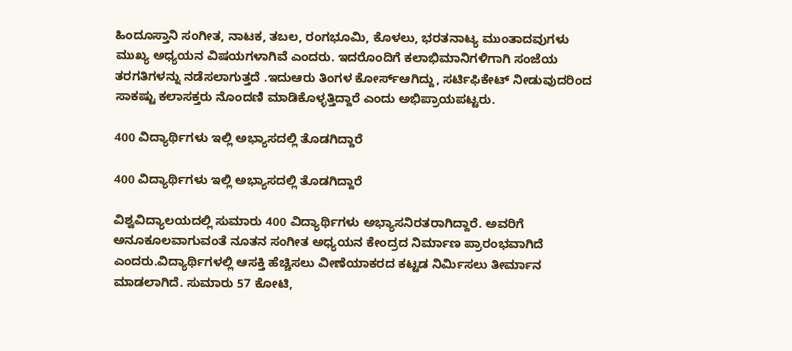ಹಿಂದೂಸ್ತಾನಿ ಸಂಗೀತ, ನಾಟಕ, ತಬಲ, ರಂಗಭೂಮಿ, ಕೊಳಲು, ಭರತನಾಟ್ಯ ಮುಂತಾದವುಗಳು ಮುಖ್ಯ ಅಧ್ಯಯನ ವಿಷಯಗಳಾಗಿವೆ ಎಂದರು. ಇದರೊಂದಿಗೆ ಕಲಾಭಿಮಾನಿಗಳಿಗಾಗಿ ಸಂಜೆಯ ತರಗತಿಗಳನ್ನು ನಡೆಸಲಾಗುತ್ತದೆ .ಇದುಆರು ತಿಂಗಳ ಕೋರ್ಸ್‌ಆಗಿದ್ದು, ಸರ್ಟಿಫಿಕೇಟ್ ನೀಡುವುದರಿಂದ ಸಾಕಷ್ಟು ಕಲಾಸಕ್ತರು ನೊಂದಣಿ ಮಾಡಿಕೊಳ್ಳತ್ತಿದ್ದಾರೆ ಎಂದು ಅಭಿಪ್ರಾಯಪಟ್ಟರು.

400 ವಿದ್ಯಾರ್ಥಿಗಳು ಇಲ್ಲಿ ಅಭ್ಯಾಸದಲ್ಲಿ ತೊಡಗಿದ್ದಾರೆ

400 ವಿದ್ಯಾರ್ಥಿಗಳು ಇಲ್ಲಿ ಅಭ್ಯಾಸದಲ್ಲಿ ತೊಡಗಿದ್ದಾರೆ

ವಿಶ್ವವಿದ್ಯಾಲಯದಲ್ಲಿ ಸುಮಾರು 400 ವಿದ್ಯಾರ್ಥಿಗಳು ಅಭ್ಯಾಸನಿರತರಾಗಿದ್ದಾರೆ. ಅವರಿಗೆ ಅನೂಕೂಲವಾಗುವಂತೆ ನೂತನ ಸಂಗೀತ ಅಧ್ಯಯನ ಕೇಂದ್ರದ ನಿರ್ಮಾಣ ಪ್ರಾರಂಭವಾಗಿದೆ ಎಂದರು.ವಿದ್ಯಾರ್ಥಿಗಳಲ್ಲಿ ಆಸಕ್ತಿ ಹೆಚ್ಚಿಸಲು ವೀಣೆಯಾಕರದ ಕಟ್ಟಡ ನಿರ್ಮಿಸಲು ತೀರ್ಮಾನ ಮಾಡಲಾಗಿದೆ. ಸುಮಾರು 57 ಕೋಟಿ,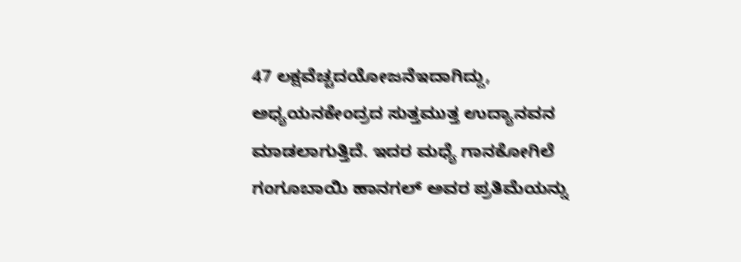47 ಲಕ್ಷವೆಚ್ಚದಯೋಜನೆಇದಾಗಿದ್ದು, ಅಧ್ಯಯನಕೇಂದ್ರದ ಸುತ್ತಮುತ್ತ ಉದ್ಯಾನವನ ಮಾಡಲಾಗುತ್ತಿದೆ. ಇದರ ಮಧ್ಯೆ ಗಾನಕೋಗಿಲೆ ಗಂಗೂಬಾಯಿ ಹಾನಗಲ್ ಅವರ ಪ್ರತಿಮೆಯನ್ನು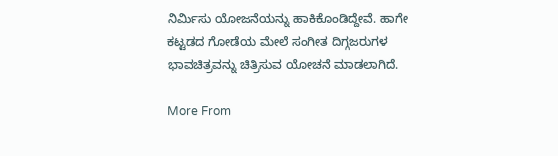ನಿರ್ಮಿಸು ಯೋಜನೆಯನ್ನು ಹಾಕಿಕೊಂಡಿದ್ದೇವೆ. ಹಾಗೇ ಕಟ್ಟಡದ ಗೋಡೆಯ ಮೇಲೆ ಸಂಗೀತ ದಿಗ್ಗಜರುಗಳ ಭಾವಚಿತ್ರವನ್ನು ಚಿತ್ರಿಸುವ ಯೋಚನೆ ಮಾಡಲಾಗಿದೆ.

More From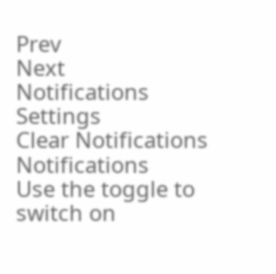Prev
Next
Notifications
Settings
Clear Notifications
Notifications
Use the toggle to switch on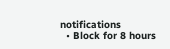notifications
  • Block for 8 hours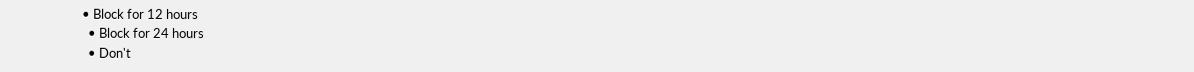• Block for 12 hours
  • Block for 24 hours
  • Don't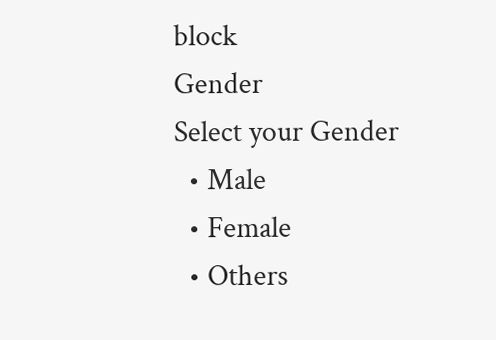block
Gender
Select your Gender
  • Male
  • Female
  • Others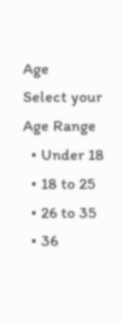Age
Select your Age Range
  • Under 18
  • 18 to 25
  • 26 to 35
  • 36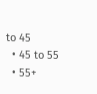to 45
  • 45 to 55
  • 55+